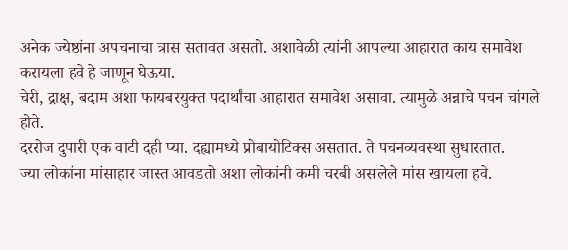अनेक ज्येष्ठांना अपचनाचा त्रास सतावत असतो. अशावेळी त्यांनी आपल्या आहारात काय समावेश करायला हवे हे जाणून घेऊया.
चेरी, द्राक्ष, बदाम अशा फायबरयुक्त पदार्थांचा आहारात समावेश असावा. त्यामुळे अन्नाचे पचन चांगले होते.
दररोज दुपारी एक वाटी दही प्या. दह्यामध्ये प्रोबायोटिक्स असतात. ते पचनव्यवस्था सुधारतात.
ज्या लोकांना मांसाहार जास्त आवडतो अशा लोकांनी कमी चरबी असलेले मांस खायला हवे.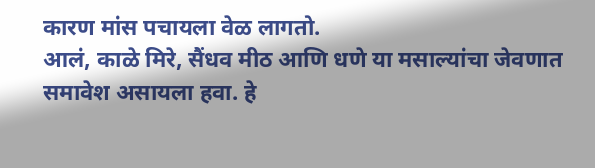कारण मांस पचायला वेळ लागतो.
आलं, काळे मिरे, सैंधव मीठ आणि धणे या मसाल्यांचा जेवणात समावेश असायला हवा. हे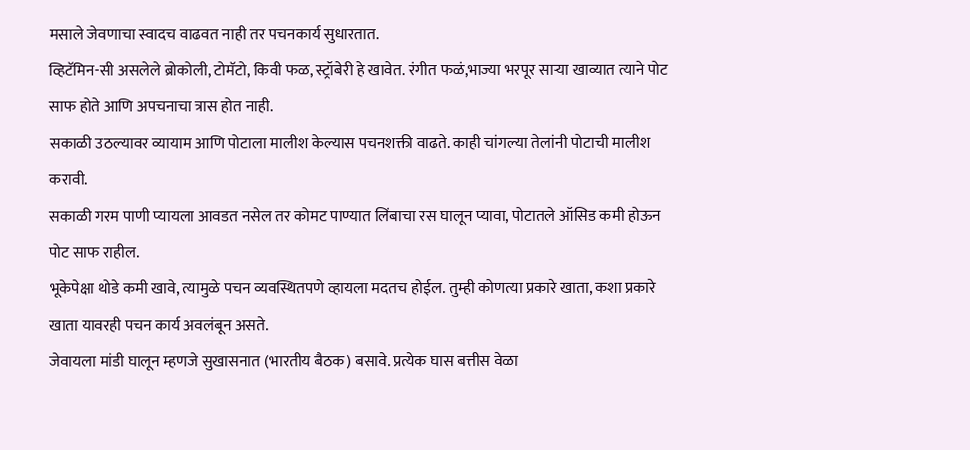मसाले जेवणाचा स्वादच वाढवत नाही तर पचनकार्य सुधारतात.
व्हिटॅमिन-सी असलेले ब्रोकोली, टोमॅटो, किवी फळ, स्ट्रॉबेरी हे खावेत. रंगीत फळं,भाज्या भरपूर साऱ्या खाव्यात त्याने पोट साफ होते आणि अपचनाचा त्रास होत नाही.
सकाळी उठल्यावर व्यायाम आणि पोटाला मालीश केल्यास पचनशक्ती वाढते. काही चांगल्या तेलांनी पोटाची मालीश करावी.
सकाळी गरम पाणी प्यायला आवडत नसेल तर कोमट पाण्यात लिंबाचा रस घालून प्यावा, पोटातले ऑसिड कमी होऊन पोट साफ राहील.
भूकेपेक्षा थोडे कमी खावे, त्यामुळे पचन व्यवस्थितपणे व्हायला मदतच होईल. तुम्ही कोणत्या प्रकारे खाता, कशा प्रकारे खाता यावरही पचन कार्य अवलंबून असते.
जेवायला मांडी घालून म्हणजे सुखासनात (भारतीय बैठक) बसावे. प्रत्येक घास बत्तीस वेळा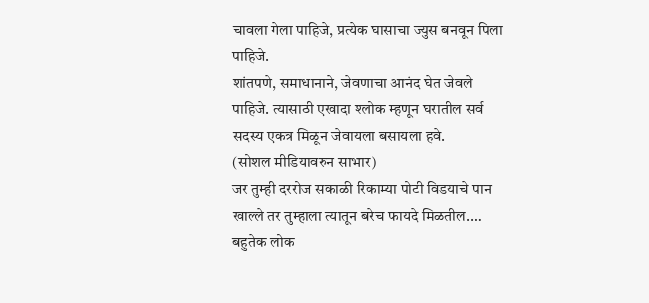चावला गेला पाहिजे, प्रत्येक घासाचा ज्युस बनवून पिला पाहिजे.
शांतपणे, समाधानाने, जेवणाचा आनंद घेत जेवले पाहिजे. त्यासाठी एखादा श्लोक म्हणून घरातील सर्व सदस्य एकत्र मिळून जेवायला बसायला हवे.
(सोशल मीडियावरुन साभार)
जर तुम्ही दररोज सकाळी रिकाम्या पोटी विडयाचे पान खाल्ले तर तुम्हाला त्यातून बरेच फायदे मिळतील.…
बहुतेक लोक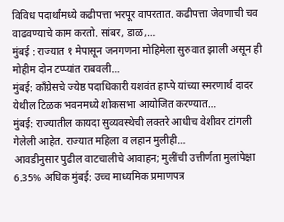विविध पदार्थांमध्ये कढीपत्ता भरपूर वापरतात. कढीपत्ता जेवणाची चव वाढवण्याचे काम करतो. सांबर, डाळ,…
मुंबई : राज्यात १ मेपासून जनगणना मोहिमेला सुरुवात झाली असून ही मोहीम दोन टप्प्यांत राबवली…
मुंबई: काँग्रेसचे ज्येष्ठ पदाधिकारी यशवंत हाप्पे यांच्या स्मरणार्थ दादर येथील टिळक भवनमध्ये शोकसभा आयोजित करण्यात…
मुंबई: राज्यातील कायदा सुव्यवस्थेची लक्तरे आधीच वेशीवर टांगली गेलेली आहेत. राज्यात महिला व लहान मुलीही…
आवडीनुसार पुढील वाटचालीचे आवाहन; मुलींची उत्तीर्णता मुलांपेक्षा 6.35% अधिक मुंबई: उच्च माध्यमिक प्रमाणपत्र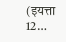(इयत्ता 12…